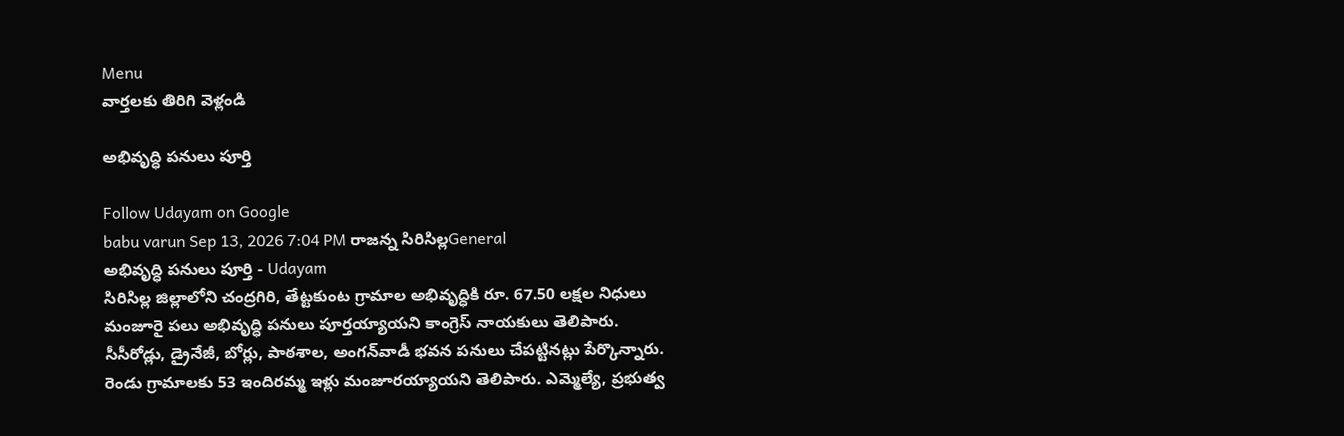Menu
వార్తలకు తిరిగి వెళ్లండి

అభివృద్ధి పనులు పూర్తి

Follow Udayam on Google
babu varun Sep 13, 2026 7:04 PM రాజన్న సిరిసిల్లGeneral
అభివృద్ధి పనులు పూర్తి - Udayam
సిరిసిల్ల జిల్లాలోని చంద్రగిరి, తేట్టకుంట గ్రామాల అభివృద్ధికి రూ. 67.50 లక్షల నిధులు మంజూరై పలు అభివృద్ధి పనులు పూర్తయ్యాయని కాంగ్రెస్ నాయకులు తెలిపారు. సీసీరోడ్లు, డ్రైనేజీ, బోర్లు, పాఠశాల, అంగన్‌వాడీ భవన పనులు చేపట్టినట్లు పేర్కొన్నారు. రెండు గ్రామాలకు 53 ఇందిరమ్మ ఇళ్లు మంజూరయ్యాయని తెలిపారు. ఎమ్మెల్యే, ప్రభుత్వ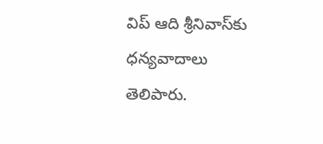విప్ ఆది శ్రీనివాస్‌కు ధన్యవాదాలు తెలిపారు.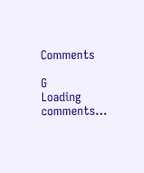Comments

G
Loading comments...